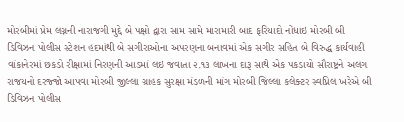મોરબીમાં પ્રેમ લગ્નની નારાજગી મુદ્દે બે પક્ષો દ્વારા સામ સામે મારામારી બાદ ફરિયાદો નોંધાઇ મોરબી બી ડિવિઝન પોલીસ સ્ટેશન હદમાંથી બે સગીરાઓના અપરણના બનાવમાં એક સગીર સહિત બે વિરુદ્ધ કાર્યવાહી વાંકાનેરમાં છકડો રીક્ષામાં નિરણની આડમાં લઇ જવાતા ૨.૧૩ લાખના દારૂ સાથે એક પકડાયો સૌરાષ્ટ્રને અલગ રાજયનો દરજ્જો આપવા મોરબી જીલ્લા ગ્રાહક સુરક્ષા મંડળની માંગ મોરબી જિલ્લા કલેક્ટર સ્વપ્નિલ ખરેએ બી ડિવિઝન પોલીસ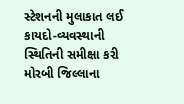સ્ટેશનની મુલાકાત લઈ કાયદો-વ્યવસ્થાની સ્થિતિની સમીક્ષા કરી મોરબી જિલ્લાના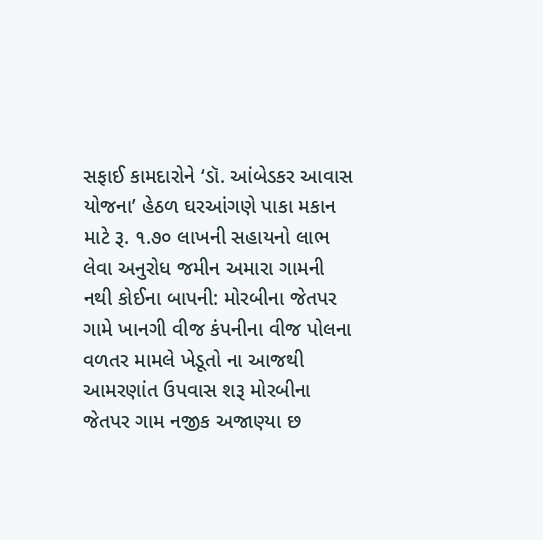સફાઈ કામદારોને ‘ડૉ. આંબેડકર આવાસ યોજના’ હેઠળ ઘરઆંગણે પાકા મકાન માટે રૂ. ૧.૭૦ લાખની સહાયનો લાભ લેવા અનુરોધ જમીન અમારા ગામની નથી કોઈના બાપની: મોરબીના જેતપર ગામે ખાનગી વીજ કંપનીના વીજ પોલના વળતર મામલે ખેડૂતો ના આજથી આમરણાંત ઉપવાસ શરૂ મોરબીના જેતપર ગામ નજીક અજાણ્યા છ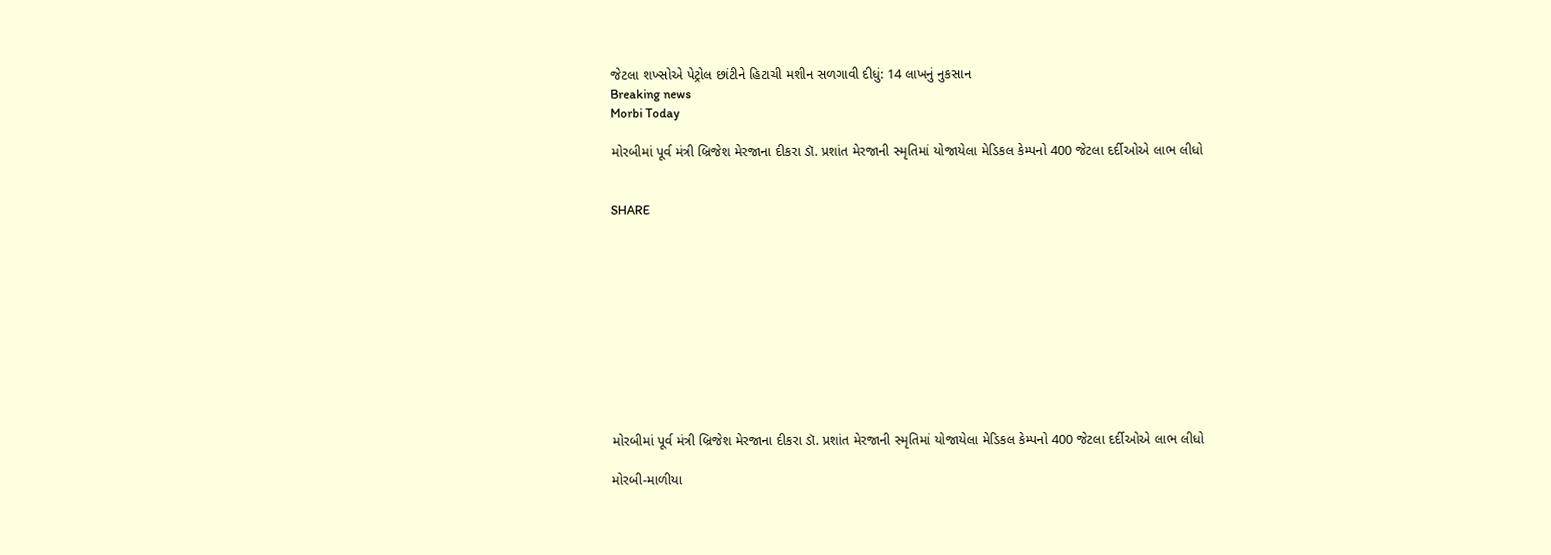જેટલા શખ્સોએ પેટ્રોલ છાંટીને હિટાચી મશીન સળગાવી દીધું: 14 લાખનું નુકસાન
Breaking news
Morbi Today

મોરબીમાં પૂર્વ મંત્રી બ્રિજેશ મેરજાના દીકરા ડૉ. પ્રશાંત મેરજાની સ્મૃતિમાં યોજાયેલા મેડિકલ કેમ્પનો 400 જેટલા દર્દીઓએ લાભ લીધો


SHARE











મોરબીમાં પૂર્વ મંત્રી બ્રિજેશ મેરજાના દીકરા ડૉ. પ્રશાંત મેરજાની સ્મૃતિમાં યોજાયેલા મેડિકલ કેમ્પનો 400 જેટલા દર્દીઓએ લાભ લીધો

મોરબી-માળીયા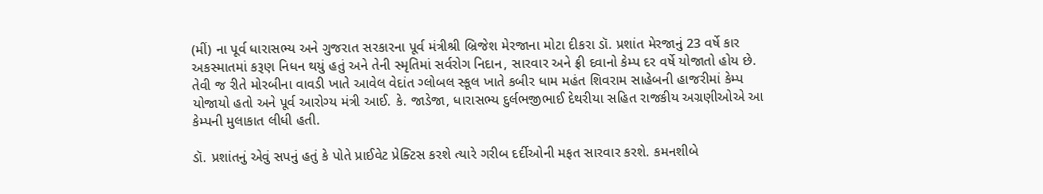(મીં) ના પૂર્વ ધારાસભ્ય અને ગુજરાત સરકારના પૂર્વ મંત્રીશ્રી બ્રિજેશ મેરજાના મોટા દીકરા ડૉ. પ્રશાંત મેરજાનું 23 વર્ષે કાર અકસ્માતમાં કરૂણ નિધન થયું હતું અને તેની સ્મૃતિમાં સર્વરોગ નિદાન, સારવાર અને ફ્રી દવાનો કેમ્પ દર વર્ષે યોજાતો હોય છે. તેવી જ રીતે મોરબીના વાવડી ખાતે આવેલ વેદાંત ગ્લોબલ સ્કૂલ ખાતે કબીર ધામ મહંત શિવરામ સાહેબની હાજરીમાં કેમ્પ યોજાયો હતો અને પૂર્વ આરોગ્ય મંત્રી આઈ. કે. જાડેજા, ધારાસભ્ય દુર્લભજીભાઈ દેથરીયા સહિત રાજકીય અગ્રણીઓએ આ કેમ્પની મુલાકાત લીધી હતી.

ડૉ. પ્રશાંતનું એવું સપનું હતું કે પોતે પ્રાઈવેટ પ્રેક્ટિસ કરશે ત્યારે ગરીબ દર્દીઓની મફત સારવાર કરશે. કમનશીબે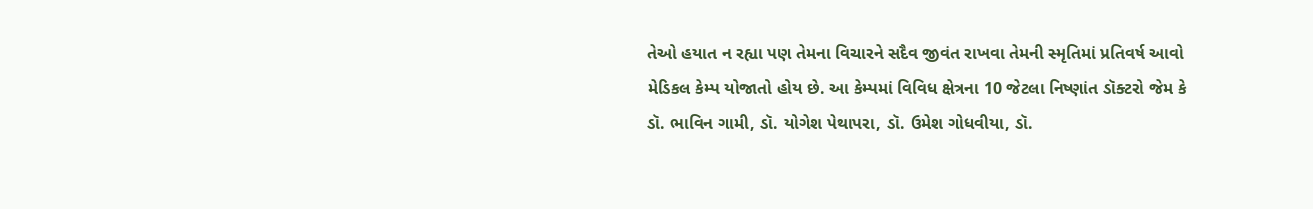તેઓ હયાત ન રહ્યા પણ તેમના વિચારને સદૈવ જીવંત રાખવા તેમની સ્મૃતિમાં પ્રતિવર્ષ આવો મેડિકલ કેમ્પ યોજાતો હોય છે. આ કેમ્પમાં વિવિધ ક્ષેત્રના 10 જેટલા નિષ્ણાંત ડૉક્ટરો જેમ કે ડૉ. ભાવિન ગામી, ડૉ. યોગેશ પેથાપરા, ડૉ. ઉમેશ ગોધવીયા, ડૉ.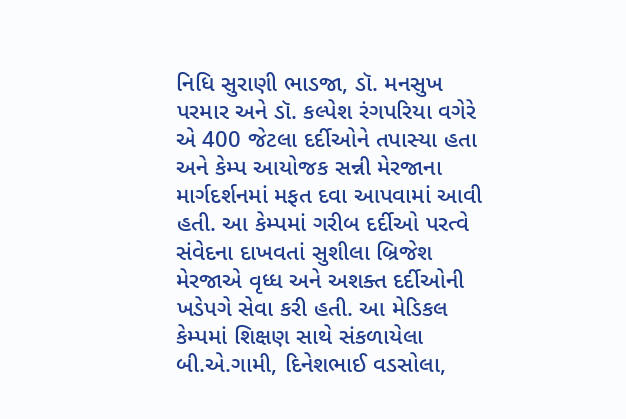નિધિ સુરાણી ભાડજા, ડૉ. મનસુખ પરમાર અને ડૉ. કલ્પેશ રંગપરિયા વગેરે એ 400 જેટલા દર્દીઓને તપાસ્યા હતા અને કેમ્પ આયોજક સન્ની મેરજાના માર્ગદર્શનમાં મફત દવા આપવામાં આવી હતી. આ કેમ્પમાં ગરીબ દર્દીઓ પરત્વે સંવેદના દાખવતાં સુશીલા બ્રિજેશ મેરજાએ વૃધ્ધ અને અશક્ત દર્દીઓની ખડેપગે સેવા કરી હતી. આ મેડિકલ કેમ્પમાં શિક્ષણ સાથે સંકળાયેલા બી.એ.ગામી, દિનેશભાઈ વડસોલા,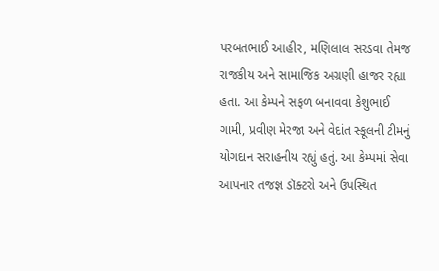પરબતભાઈ આહીર, મણિલાલ સરડવા તેમજ રાજકીય અને સામાજિક અગ્રણી હાજર રહ્યા હતા. આ કેમ્પને સફળ બનાવવા કેશુભાઈ ગામી, પ્રવીણ મેરજા અને વેદાંત સ્કૂલની ટીમનું યોગદાન સરાહનીય રહ્યું હતું. આ કેમ્પમાં સેવા આપનાર તજજ્ઞ ડૉક્ટરો અને ઉપસ્થિત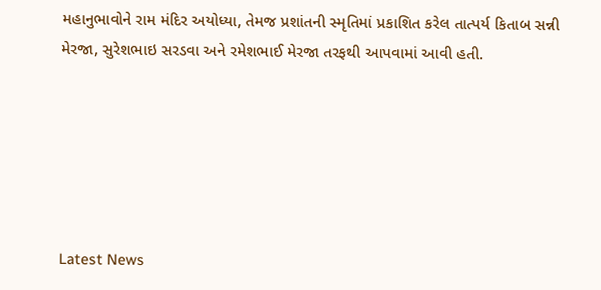મહાનુભાવોને રામ મંદિર અયોધ્યા, તેમજ પ્રશાંતની સ્મૃતિમાં પ્રકાશિત કરેલ તાત્પર્ય કિતાબ સન્ની મેરજા, સુરેશભાઇ સરડવા અને રમેશભાઈ મેરજા તરફથી આપવામાં આવી હતી.






Latest News